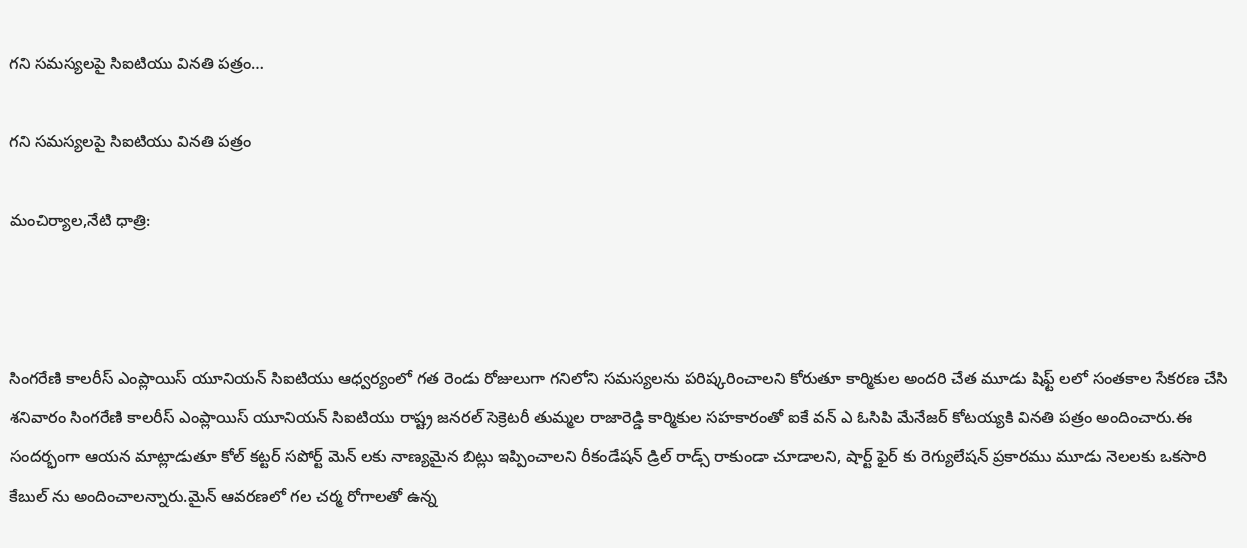గని సమస్యలపై సిఐటియు వినతి పత్రం…

గని సమస్యలపై సిఐటియు వినతి పత్రం

మంచిర్యాల,నేటి ధాత్రి:



సింగరేణి కాలరీస్ ఎంప్లాయిస్ యూనియన్ సిఐటియు ఆధ్వర్యంలో గత రెండు రోజులుగా గనిలోని సమస్యలను పరిష్కరించాలని కోరుతూ కార్మికుల అందరి చేత మూడు షిఫ్ట్ లలో సంతకాల సేకరణ చేసి శనివారం సింగరేణి కాలరీస్ ఎంప్లాయిస్ యూనియన్ సిఐటియు రాష్ట్ర జనరల్ సెక్రెటరీ తుమ్మల రాజారెడ్డి కార్మికుల సహకారంతో ఐకే వన్ ఎ ఓసిపి మేనేజర్ కోటయ్యకి వినతి పత్రం అందించారు.ఈ సందర్భంగా ఆయన మాట్లాడుతూ కోల్ కట్టర్ సపోర్ట్ మెన్ లకు నాణ్యమైన బిట్లు ఇప్పించాలని రీకండేషన్ డ్రిల్ రాడ్స్ రాకుండా చూడాలని, షార్ట్ ఫైర్ కు రెగ్యులేషన్ ప్రకారము మూడు నెలలకు ఒకసారి కేబుల్ ను అందించాలన్నారు.మైన్ ఆవరణలో గల చర్మ రోగాలతో ఉన్న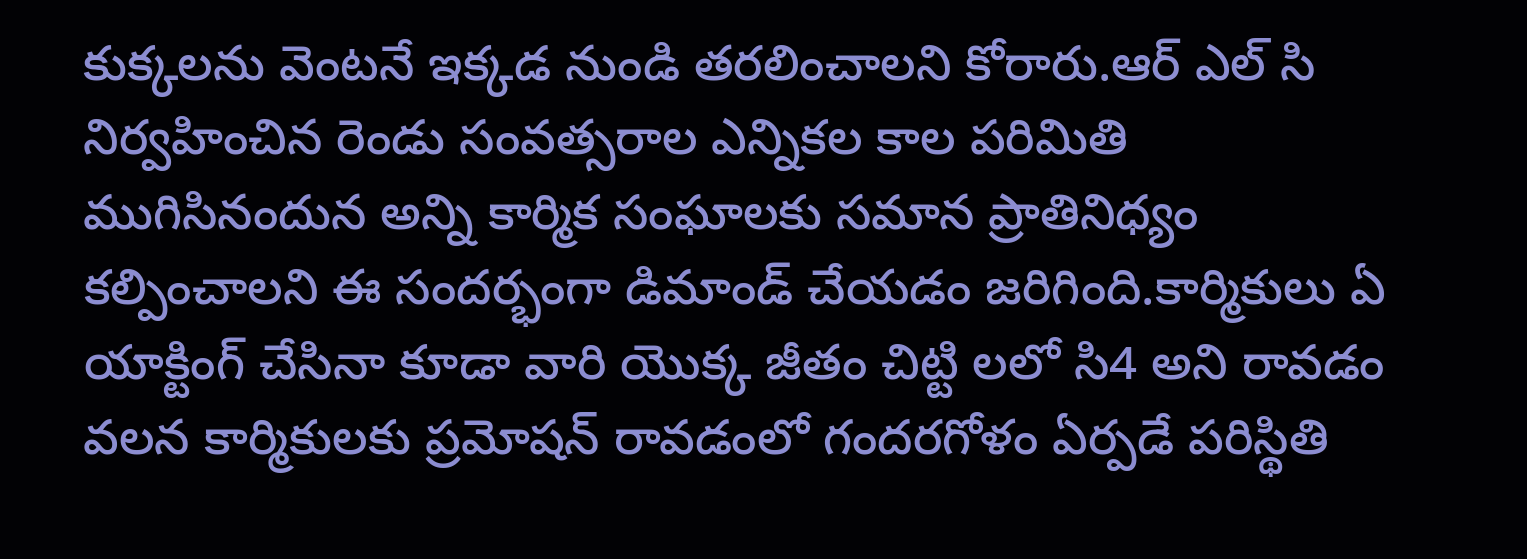కుక్కలను వెంటనే ఇక్కడ నుండి తరలించాలని కోరారు.ఆర్ ఎల్ సి నిర్వహించిన రెండు సంవత్సరాల ఎన్నికల కాల పరిమితి ముగిసినందున అన్ని కార్మిక సంఘాలకు సమాన ప్రాతినిధ్యం కల్పించాలని ఈ సందర్భంగా డిమాండ్ చేయడం జరిగింది.కార్మికులు ఏ యాక్టింగ్ చేసినా కూడా వారి యొక్క జీతం చిట్టి లలో సి4 అని రావడం వలన కార్మికులకు ప్రమోషన్ రావడంలో గందరగోళం ఏర్పడే పరిస్థితి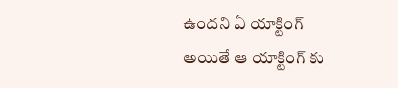ఉందని ఏ యాక్టింగ్ అయితే ఆ యాక్టింగ్ కు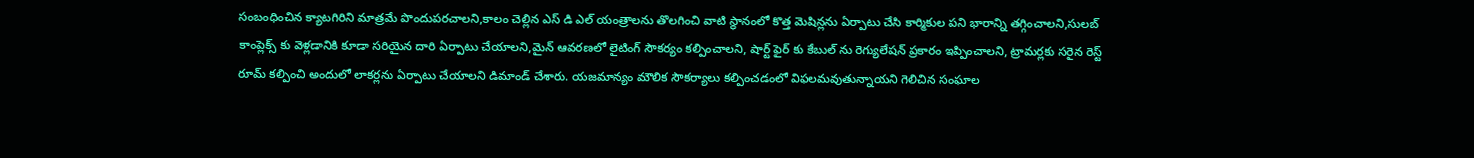సంబంధించిన క్యాటగిరిని మాత్రమే పొందుపరచాలని,కాలం చెల్లిన ఎస్ డి ఎల్ యంత్రాలను తొలగించి వాటి స్థానంలో కొత్త మెషిన్లను ఏర్పాటు చేసి కార్మికుల పని భారాన్ని తగ్గించాలని,సులబ్ కాంప్లెక్స్ కు వెళ్లడానికి కూడా సరియైన దారి ఏర్పాటు చేయాలని,మైన్ ఆవరణలో లైటింగ్ సౌకర్యం కల్పించాలని, షార్ట్ ఫైర్ కు కేబుల్ ను రెగ్యులేషన్ ప్రకారం ఇప్పించాలని, ట్రామర్లకు సరైన రెస్ట్ రూమ్ కల్పించి అందులో లాకర్లను ఏర్పాటు చేయాలని డిమాండ్ చేశారు. యజమాన్యం మౌలిక సౌకర్యాలు కల్పించడంలో విఫలమవుతున్నాయని గెలిచిన సంఘాల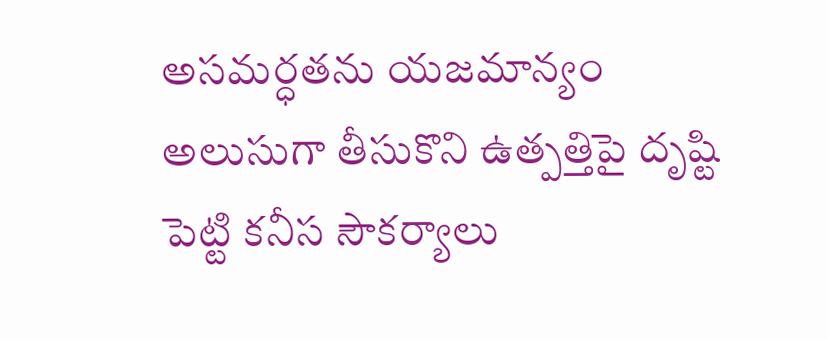అసమర్ధతను యజమాన్యం అలుసుగా తీసుకొని ఉత్పత్తిపై దృష్టి పెట్టి కనీస సౌకర్యాలు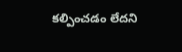కల్పించడం లేదని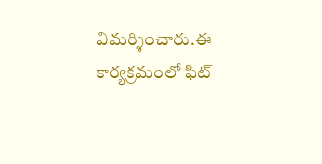విమర్శించారు.ఈ కార్యక్రమంలో ఫిట్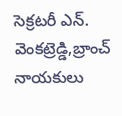సెక్రటరీ ఎన్. వెంకట్రెడ్డి,బ్రాంచ్ నాయకులు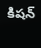కిషన్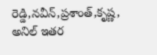రెడ్డి,నవీన్,ప్రశాంత్,కృష్ణ, అనిల్ ఇతర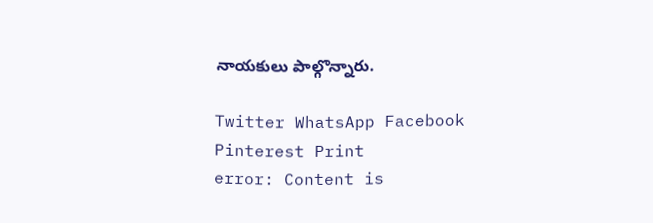నాయకులు పాల్గొన్నారు.

Twitter WhatsApp Facebook Pinterest Print
error: Content is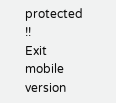protected !!
Exit mobile version